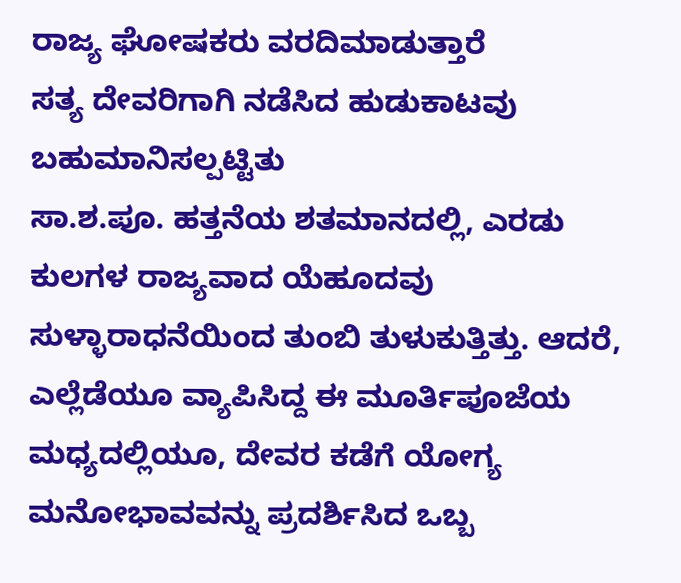ರಾಜ್ಯ ಘೋಷಕರು ವರದಿಮಾಡುತ್ತಾರೆ
ಸತ್ಯ ದೇವರಿಗಾಗಿ ನಡೆಸಿದ ಹುಡುಕಾಟವು ಬಹುಮಾನಿಸಲ್ಪಟ್ಟಿತು
ಸಾ.ಶ.ಪೂ. ಹತ್ತನೆಯ ಶತಮಾನದಲ್ಲಿ, ಎರಡು ಕುಲಗಳ ರಾಜ್ಯವಾದ ಯೆಹೂದವು ಸುಳ್ಳಾರಾಧನೆಯಿಂದ ತುಂಬಿ ತುಳುಕುತ್ತಿತ್ತು. ಆದರೆ, ಎಲ್ಲೆಡೆಯೂ ವ್ಯಾಪಿಸಿದ್ದ ಈ ಮೂರ್ತಿಪೂಜೆಯ ಮಧ್ಯದಲ್ಲಿಯೂ, ದೇವರ ಕಡೆಗೆ ಯೋಗ್ಯ ಮನೋಭಾವವನ್ನು ಪ್ರದರ್ಶಿಸಿದ ಒಬ್ಬ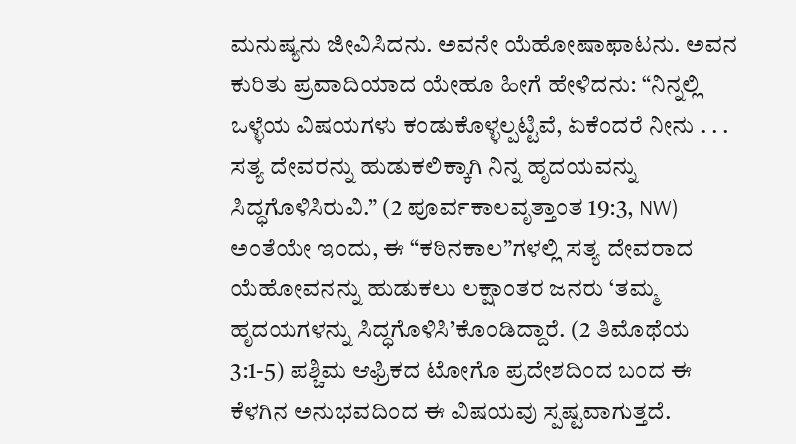ಮನುಷ್ಯನು ಜೀವಿಸಿದನು. ಅವನೇ ಯೆಹೋಷಾಫಾಟನು. ಅವನ ಕುರಿತು ಪ್ರವಾದಿಯಾದ ಯೇಹೂ ಹೀಗೆ ಹೇಳಿದನು: “ನಿನ್ನಲ್ಲಿ ಒಳ್ಳೆಯ ವಿಷಯಗಳು ಕಂಡುಕೊಳ್ಳಲ್ಪಟ್ಟಿವೆ, ಏಕೆಂದರೆ ನೀನು . . . ಸತ್ಯ ದೇವರನ್ನು ಹುಡುಕಲಿಕ್ಕಾಗಿ ನಿನ್ನ ಹೃದಯವನ್ನು ಸಿದ್ಧಗೊಳಿಸಿರುವಿ.” (2 ಪೂರ್ವಕಾಲವೃತ್ತಾಂತ 19:3, NW) ಅಂತೆಯೇ ಇಂದು, ಈ “ಕಠಿನಕಾಲ”ಗಳಲ್ಲಿ ಸತ್ಯ ದೇವರಾದ ಯೆಹೋವನನ್ನು ಹುಡುಕಲು ಲಕ್ಷಾಂತರ ಜನರು ‘ತಮ್ಮ ಹೃದಯಗಳನ್ನು ಸಿದ್ಧಗೊಳಿಸಿ’ಕೊಂಡಿದ್ದಾರೆ. (2 ತಿಮೊಥೆಯ 3:1-5) ಪಶ್ಚಿಮ ಆಫ್ರಿಕದ ಟೋಗೊ ಪ್ರದೇಶದಿಂದ ಬಂದ ಈ ಕೆಳಗಿನ ಅನುಭವದಿಂದ ಈ ವಿಷಯವು ಸ್ಪಷ್ಟವಾಗುತ್ತದೆ.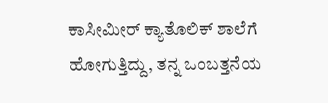ಕಾಸೀಮೀರ್ ಕ್ಯಾತೊಲಿಕ್ ಶಾಲೆಗೆ ಹೋಗುತ್ತಿದ್ದು, ತನ್ನ ಒಂಬತ್ತನೆಯ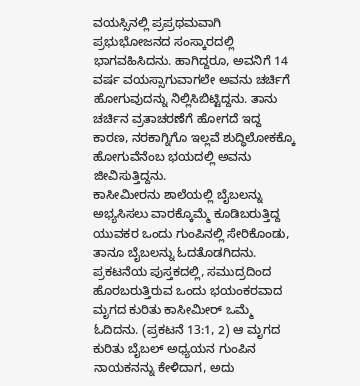ವಯಸ್ಸಿನಲ್ಲಿ ಪ್ರಪ್ರಥಮವಾಗಿ ಪ್ರಭುಭೋಜನದ ಸಂಸ್ಕಾರದಲ್ಲಿ ಭಾಗವಹಿಸಿದನು. ಹಾಗಿದ್ದರೂ, ಅವನಿಗೆ 14 ವರ್ಷ ವಯಸ್ಸಾಗುವಾಗಲೇ ಅವನು ಚರ್ಚಿಗೆ ಹೋಗುವುದನ್ನು ನಿಲ್ಲಿಸಿಬಿಟ್ಟಿದ್ದನು. ತಾನು ಚರ್ಚಿನ ವ್ರತಾಚರಣೆಗೆ ಹೋಗದೆ ಇದ್ದ ಕಾರಣ, ನರಕಾಗ್ನಿಗೊ ಇಲ್ಲವೆ ಶುದ್ಧಿಲೋಕಕ್ಕೊ ಹೋಗುವೆನೆಂಬ ಭಯದಲ್ಲಿ ಅವನು ಜೀವಿಸುತ್ತಿದ್ದನು.
ಕಾಸೀಮೀರನು ಶಾಲೆಯಲ್ಲಿ ಬೈಬಲನ್ನು ಅಭ್ಯಸಿಸಲು ವಾರಕ್ಕೊಮ್ಮೆ ಕೂಡಿಬರುತ್ತಿದ್ದ ಯುವಕರ ಒಂದು ಗುಂಪಿನಲ್ಲಿ ಸೇರಿಕೊಂಡು, ತಾನೂ ಬೈಬಲನ್ನು ಓದತೊಡಗಿದನು. ಪ್ರಕಟನೆಯ ಪುಸ್ತಕದಲ್ಲಿ, ಸಮುದ್ರದಿಂದ ಹೊರಬರುತ್ತಿರುವ ಒಂದು ಭಯಂಕರವಾದ ಮೃಗದ ಕುರಿತು ಕಾಸೀಮೀರ್ ಒಮ್ಮೆ ಓದಿದನು. (ಪ್ರಕಟನೆ 13:1, 2) ಆ ಮೃಗದ ಕುರಿತು ಬೈಬಲ್ ಅಧ್ಯಯನ ಗುಂಪಿನ ನಾಯಕನನ್ನು ಕೇಳಿದಾಗ, ಅದು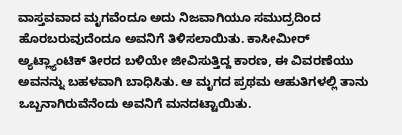ವಾಸ್ತವವಾದ ಮೃಗವೆಂದೂ ಅದು ನಿಜವಾಗಿಯೂ ಸಮುದ್ರದಿಂದ ಹೊರಬರುವುದೆಂದೂ ಅವನಿಗೆ ತಿಳಿಸಲಾಯಿತು. ಕಾಸೀಮೀರ್ ಅ್ಯಟ್ಲ್ಯಾಂಟಿಕ್ ತೀರದ ಬಳಿಯೇ ಜೀವಿಸುತ್ತಿದ್ದ ಕಾರಣ, ಈ ವಿವರಣೆಯು ಅವನನ್ನು ಬಹಳವಾಗಿ ಬಾಧಿಸಿತು. ಆ ಮೃಗದ ಪ್ರಥಮ ಆಹುತಿಗಳಲ್ಲಿ ತಾನು ಒಬ್ಬನಾಗಿರುವೆನೆಂದು ಅವನಿಗೆ ಮನದಟ್ಟಾಯಿತು.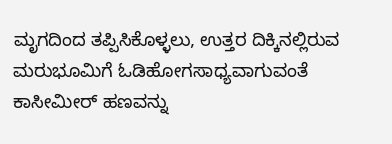ಮೃಗದಿಂದ ತಪ್ಪಿಸಿಕೊಳ್ಳಲು, ಉತ್ತರ ದಿಕ್ಕಿನಲ್ಲಿರುವ ಮರುಭೂಮಿಗೆ ಓಡಿಹೋಗಸಾಧ್ಯವಾಗುವಂತೆ ಕಾಸೀಮೀರ್ ಹಣವನ್ನು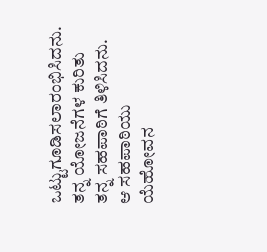ಒಟ್ಟುಗೂಡಿಸಲಾರಂಭಿಸಿದನು. ತನ್ನ ಯೋಜನೆಗಳ ಕುರಿತು ತನ್ನ ಸಹಪಾಠಿಗೆ ತಿಳಿಸಿದನು. ಆ ಸಹಪಾಠಿಯು ಯೆಹೋವನ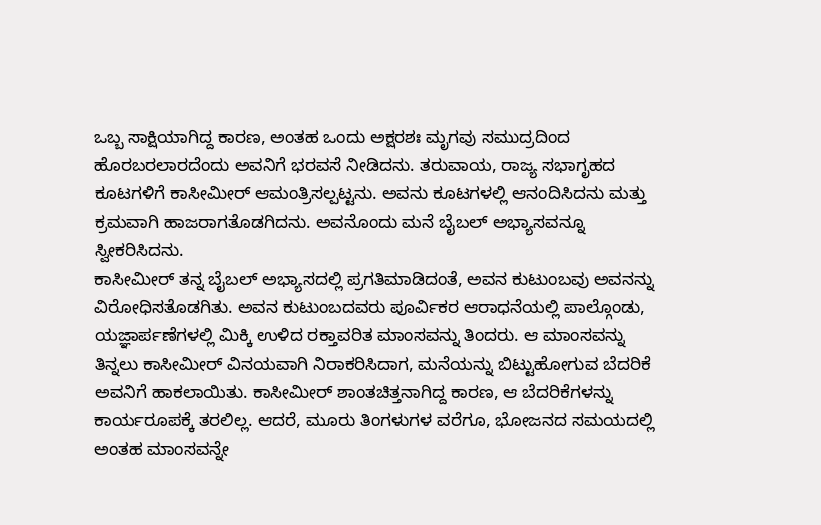ಒಬ್ಬ ಸಾಕ್ಷಿಯಾಗಿದ್ದ ಕಾರಣ, ಅಂತಹ ಒಂದು ಅಕ್ಷರಶಃ ಮೃಗವು ಸಮುದ್ರದಿಂದ ಹೊರಬರಲಾರದೆಂದು ಅವನಿಗೆ ಭರವಸೆ ನೀಡಿದನು. ತರುವಾಯ, ರಾಜ್ಯ ಸಭಾಗೃಹದ ಕೂಟಗಳಿಗೆ ಕಾಸೀಮೀರ್ ಆಮಂತ್ರಿಸಲ್ಪಟ್ಟನು. ಅವನು ಕೂಟಗಳಲ್ಲಿ ಆನಂದಿಸಿದನು ಮತ್ತು ಕ್ರಮವಾಗಿ ಹಾಜರಾಗತೊಡಗಿದನು. ಅವನೊಂದು ಮನೆ ಬೈಬಲ್ ಅಭ್ಯಾಸವನ್ನೂ ಸ್ವೀಕರಿಸಿದನು.
ಕಾಸೀಮೀರ್ ತನ್ನ ಬೈಬಲ್ ಅಭ್ಯಾಸದಲ್ಲಿ ಪ್ರಗತಿಮಾಡಿದಂತೆ, ಅವನ ಕುಟುಂಬವು ಅವನನ್ನು ವಿರೋಧಿಸತೊಡಗಿತು. ಅವನ ಕುಟುಂಬದವರು ಪೂರ್ವಿಕರ ಆರಾಧನೆಯಲ್ಲಿ ಪಾಲ್ಗೊಂಡು, ಯಜ್ಞಾರ್ಪಣೆಗಳಲ್ಲಿ ಮಿಕ್ಕಿ ಉಳಿದ ರಕ್ತಾವರಿತ ಮಾಂಸವನ್ನು ತಿಂದರು. ಆ ಮಾಂಸವನ್ನು ತಿನ್ನಲು ಕಾಸೀಮೀರ್ ವಿನಯವಾಗಿ ನಿರಾಕರಿಸಿದಾಗ, ಮನೆಯನ್ನು ಬಿಟ್ಟುಹೋಗುವ ಬೆದರಿಕೆ ಅವನಿಗೆ ಹಾಕಲಾಯಿತು. ಕಾಸೀಮೀರ್ ಶಾಂತಚಿತ್ತನಾಗಿದ್ದ ಕಾರಣ, ಆ ಬೆದರಿಕೆಗಳನ್ನು ಕಾರ್ಯರೂಪಕ್ಕೆ ತರಲಿಲ್ಲ. ಆದರೆ, ಮೂರು ತಿಂಗಳುಗಳ ವರೆಗೂ, ಭೋಜನದ ಸಮಯದಲ್ಲಿ ಅಂತಹ ಮಾಂಸವನ್ನೇ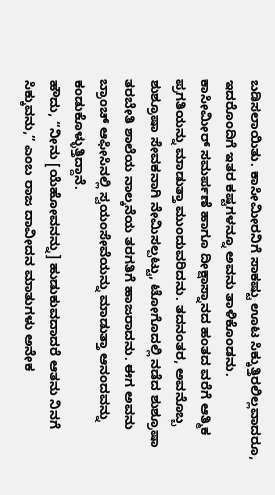ಬಡಿಸಲಾಯಿತು. ಕಾಸೀಮೀರನಿಗೆ ಸಾಕಷ್ಟು ಊಟ ಸಿಕ್ಕುತ್ತಿರಲಿಲ್ಲವಾದರೂ, ಇದರೊಂದಿಗೆ ಇತರ ಕಷ್ಟಗಳನ್ನೂ ಅವನು ತಾಳಿಕೊಂಡನು.
ಕಾಸೀಮೀರ್ ಸಮರ್ಪಣೆ ಹಾಗೂ ದೀಕ್ಷಾಸ್ನಾನದ ಹಂತದ ವರೆಗೆ ಆತ್ಮಿಕ ಪ್ರಗತಿಯನ್ನು ಮಾಡುತ್ತಾ ಮುಂದುವರಿದನು. ತದನಂತರ, ಅವನೊಬ್ಬ ಶುಶ್ರೂಷಾ ಸೇವಕನಾಗಿ ನೇಮಿಸಲ್ಪಟ್ಟು, ಟೋಗೊದಲ್ಲಿ ನಡೆದ ಶುಶ್ರೂಷಾ ತರಬೇತಿ ಶಾಲೆಯ ನಾಲ್ಕನೆಯ ತರಗತಿಗೆ ಹಾಜರಾದನು. ಈಗ ಅವನು ಬ್ರಾಂಚ್ ಆಫೀಸಿನಲ್ಲಿ ಸ್ವಯಂಸೇವೆಯನ್ನು ಮಾಡುತ್ತಾ ಆನಂದವನ್ನು ಕಂಡುಕೊಳ್ಳುತ್ತಿದ್ದಾನೆ.
ಹೌದು, “ನೀನು [ಯೆಹೋವನನ್ನು] ಹುಡುಕುವದಾದರೆ ಆತನು ನಿನಗೆ ಸಿಕ್ಕುವನು,” ಎಂಬ ರಾಜ ದಾವೀದನ ಮಾತುಗಳು ಅನೇಕ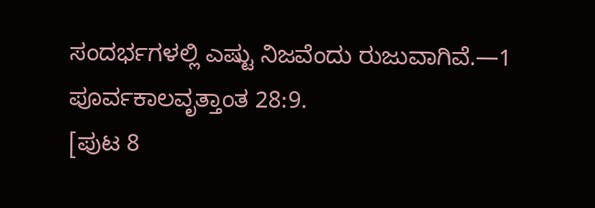ಸಂದರ್ಭಗಳಲ್ಲಿ ಎಷ್ಟು ನಿಜವೆಂದು ರುಜುವಾಗಿವೆ.—1 ಪೂರ್ವಕಾಲವೃತ್ತಾಂತ 28:9.
[ಪುಟ 8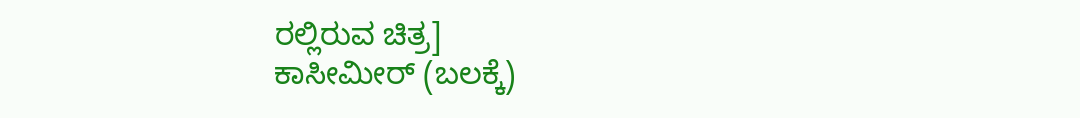ರಲ್ಲಿರುವ ಚಿತ್ರ]
ಕಾಸೀಮೀರ್ (ಬಲಕ್ಕೆ)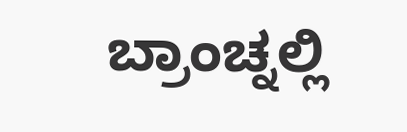ಬ್ರಾಂಚ್ನಲ್ಲಿ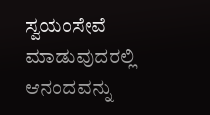ಸ್ವಯಂಸೇವೆ ಮಾಡುವುದರಲ್ಲಿ ಆನಂದವನ್ನು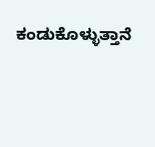ಕಂಡುಕೊಳ್ಳುತ್ತಾನೆ